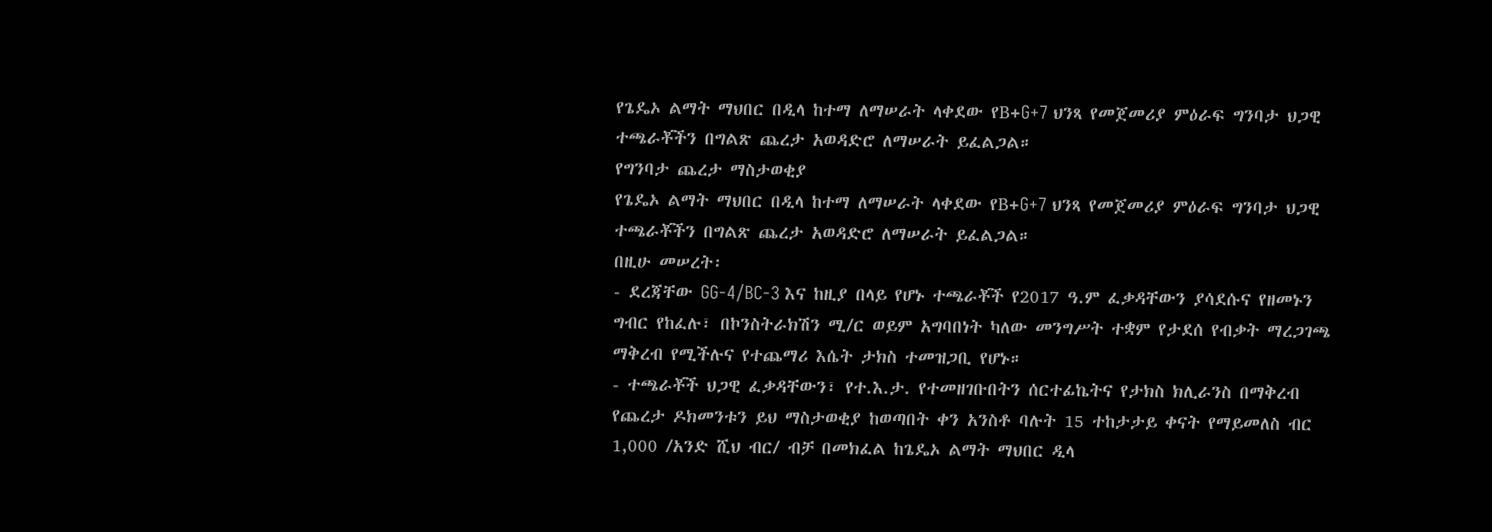የጌዴኦ ልማት ማህበር በዲላ ከተማ ለማሠራት ላቀደው የB+G+7 ህንጻ የመጀመሪያ ምዕራፍ ግንባታ ህጋዊ ተጫራቾችን በግልጽ ጨረታ አወዳድሮ ለማሠራት ይፈልጋል።
የግንባታ ጨረታ ማስታወቂያ
የጌዴኦ ልማት ማህበር በዲላ ከተማ ለማሠራት ላቀደው የB+G+7 ህንጻ የመጀመሪያ ምዕራፍ ግንባታ ህጋዊ ተጫራቾችን በግልጽ ጨረታ አወዳድሮ ለማሠራት ይፈልጋል።
በዚሁ መሠረት፡
- ደረጃቸው GG-4/BC-3 እና ከዚያ በላይ የሆኑ ተጫራቾች የ2017 ዓ.ም ፈቃዳቸውን ያሳደሱና የዘመኑን ግብር የከፈሉ፣ በኮንስትራክሽን ሚ/ር ወይም አግባበነት ካለው መንግሥት ተቋም የታደሰ የብቃት ማረጋገጫ ማቅረብ የሚችሉና የተጨማሪ እሴት ታክስ ተመዝጋቢ የሆኑ።
- ተጫራቾች ህጋዊ ፈቃዳቸውን፣ የተ.እ.ታ. የተመዘገቡበትን ሰርተፊኬትና የታክስ ክሊራንስ በማቅረብ የጨረታ ዶክመንቱን ይህ ማስታወቂያ ከወጣበት ቀን አንስቶ ባሉት 15 ተከታታይ ቀናት የማይመለስ ብር 1,000 /አንድ ሺህ ብር/ ብቻ በመክፈል ከጌዴኦ ልማት ማህበር ዲላ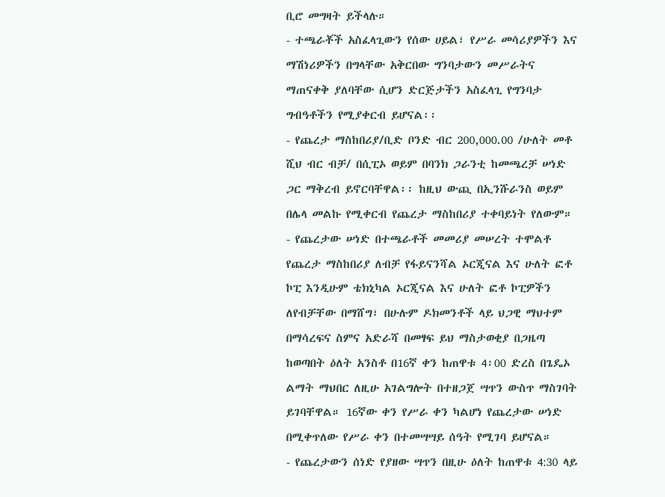ቢሮ መግዛት ይችላሉ።
- ተጫራቾች አስፈላጊውን የሰው ሀይል፣ የሥራ መሳሪያዎችን እና ማሽነሪዎችን በግላቸው አቅርበው ግንባታውን መሥራትና ማጠናቀቅ ያለባቸው ሲሆን ድርጅታችን አስፈላጊ የግንባታ ግብዓቶችን የሚያቀርብ ይሆናል፡፡
- የጨረታ ማስከበሪያ/ቢድ ቦንድ ብር 200,000.00 /ሁለት መቶ ሺህ ብር ብቻ/ በሲፒኦ ወይም በባንክ ጋራንቲ ከመጫረቻ ሠነድ ጋር ማቅረብ ይኖርባቸዋል፡፡ ከዚህ ውጪ በኢንሹራንስ ወይም በሌላ መልኩ የሚቀርብ የጨረታ ማስከበሪያ ተቀባይነት የለውም።
- የጨረታው ሠነድ በተጫራቶች መመሪያ መሠረት ተሞልቶ የጨረታ ማስከበሪያ ለብቻ የፋይናንሻል ኦርጂናል እና ሁለት ፎቶ ኮፒ እንዲሁም ቴክኒካል ኦርጂናል እና ሁለት ፎቶ ኮፒዎችን ለየብቻቸው በማሸግ፣ በሁሉም ዶክመንቶች ላይ ህጋዊ ማህተም በማሳረፍና ስምና አድራሻ በመፃፍ ይህ ማስታወቂያ በጋዜጣ ከወጣበት ዕለት አንስቶ በ16ኛ ቀን ከጠዋቱ 4፡00 ድረስ በጌዴኦ ልማት ማህበር ለዚሁ አገልግሎት በተዘጋጀ ሣጥን ውስጥ ማስገባት ይገባቸዋል። 16ኛው ቀን የሥራ ቀን ካልሆነ የጨረታው ሠነድ በሚቀጥለው የሥራ ቀን በተመሣሣይ ሰዓት የሚገባ ይሆናል።
- የጨረታውን ሰነድ የያዘው ሣጥን በዚሁ ዕለት ከጠዋቱ 4:30 ላይ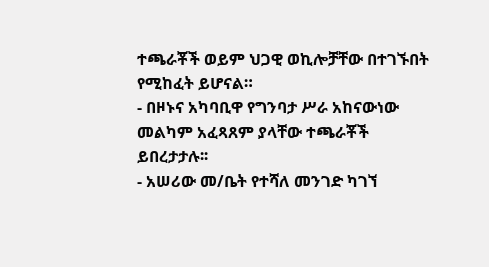ተጫራቾች ወይም ህጋዊ ወኪሎቻቸው በተገኙበት የሚከፈት ይሆናል።
- በዞኑና አካባቢዋ የግንባታ ሥራ አከናውነው መልካም አፈጻጸም ያላቸው ተጫራቾች ይበረታታሉ፡፡
- አሠሪው መ/ቤት የተሻለ መንገድ ካገኘ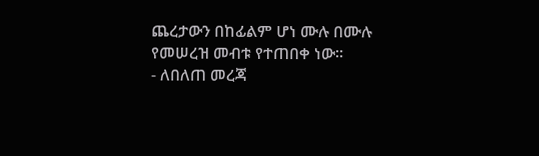ጨረታውን በከፊልም ሆነ ሙሉ በሙሉ የመሠረዝ መብቱ የተጠበቀ ነው።
- ለበለጠ መረጃ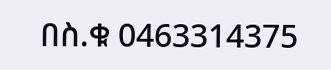በስ.ቁ 0463314375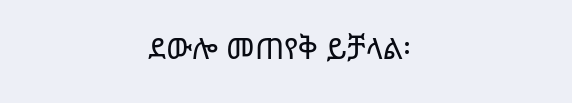ደውሎ መጠየቅ ይቻላል፡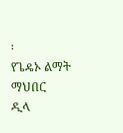፡
የጌዴኦ ልማት ማህበር
ዲላ